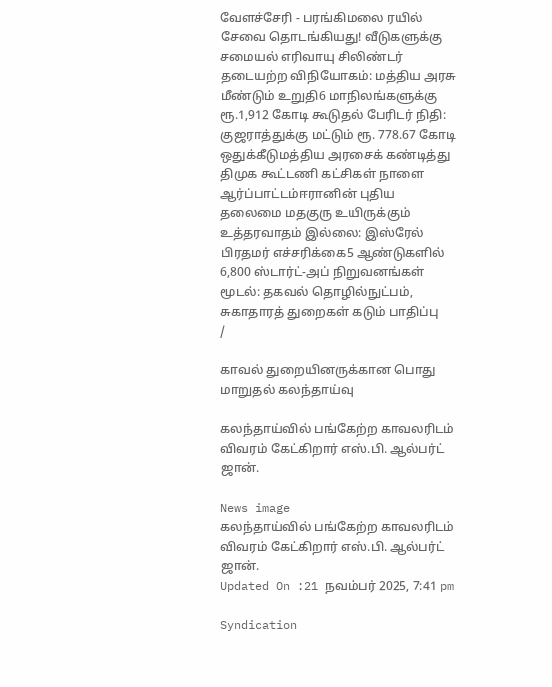வேளச்சேரி - பரங்கிமலை ரயில் சேவை தொடங்கியது! வீடுகளுக்கு சமையல் எரிவாயு சிலிண்டர் தடையற்ற விநியோகம்: மத்திய அரசு மீண்டும் உறுதி6 மாநிலங்களுக்கு ரூ.1,912 கோடி கூடுதல் பேரிடர் நிதி: குஜராத்துக்கு மட்டும் ரூ. 778.67 கோடி ஒதுக்கீடுமத்திய அரசைக் கண்டித்து திமுக கூட்டணி கட்சிகள் நாளை ஆர்ப்பாட்டம்ஈரானின் புதிய தலைமை மதகுரு உயிருக்கும் உத்தரவாதம் இல்லை: இஸ்ரேல் பிரதமர் எச்சரிக்கை5 ஆண்டுகளில் 6,800 ஸ்டார்ட்-அப் நிறுவனங்கள் மூடல்: தகவல் தொழில்நுட்பம், சுகாதாரத் துறைகள் கடும் பாதிப்பு
/

காவல் துறையினருக்கான பொது மாறுதல் கலந்தாய்வு

கலந்தாய்வில் பங்கேற்ற காவலரிடம் விவரம் கேட்கிறார் எஸ்.பி. ஆல்பர்ட் ஜான்.

News image
கலந்தாய்வில் பங்கேற்ற காவலரிடம் விவரம் கேட்கிறார் எஸ்.பி. ஆல்பர்ட் ஜான்.
Updated On :21 நவம்பர் 2025, 7:41 pm

Syndication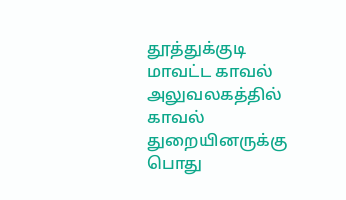தூத்துக்குடி மாவட்ட காவல் அலுவலகத்தில் காவல் துறையினருக்கு பொது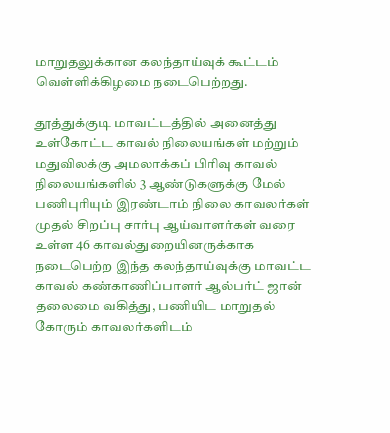மாறுதலுக்கான கலந்தாய்வுக் கூட்டம் வெள்ளிக்கிழமை நடைபெற்றது.

தூத்துக்குடி மாவட்டத்தில் அனைத்து உள்கோட்ட காவல் நிலையங்கள் மற்றும் மதுவிலக்கு அமலாக்கப் பிரிவு காவல் நிலையங்களில் 3 ஆண்டுகளுக்கு மேல் பணிபுரியும் இரண்டாம் நிலை காவலர்கள் முதல் சிறப்பு சார்பு ஆய்வாளர்கள் வரை உள்ள 46 காவல்துறையினருக்காக நடைபெற்ற இந்த கலந்தாய்வுக்கு மாவட்ட காவல் கண்காணிப்பாளர் ஆல்பர்ட் ஜான் தலைமை வகித்து, பணியிட மாறுதல் கோரும் காவலர்களிடம்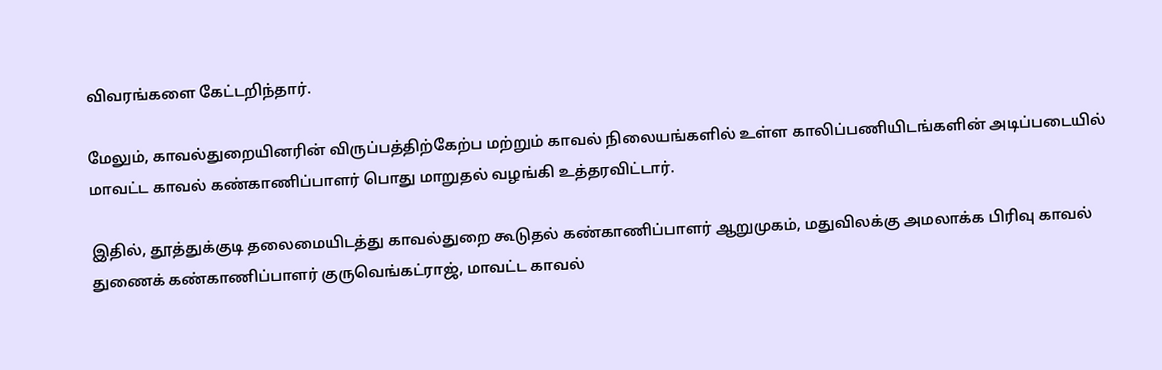விவரங்களை கேட்டறிந்தார்.

மேலும், காவல்துறையினரின் விருப்பத்திற்கேற்ப மற்றும் காவல் நிலையங்களில் உள்ள காலிப்பணியிடங்களின் அடிப்படையில் மாவட்ட காவல் கண்காணிப்பாளர் பொது மாறுதல் வழங்கி உத்தரவிட்டார்.

இதில், தூத்துக்குடி தலைமையிடத்து காவல்துறை கூடுதல் கண்காணிப்பாளர் ஆறுமுகம், மதுவிலக்கு அமலாக்க பிரிவு காவல் துணைக் கண்காணிப்பாளர் குருவெங்கட்ராஜ், மாவட்ட காவல்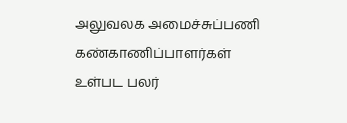அலுவலக அமைச்சுப்பணி கண்காணிப்பாளர்கள் உள்பட பலர்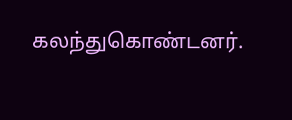கலந்துகொண்டனர்.